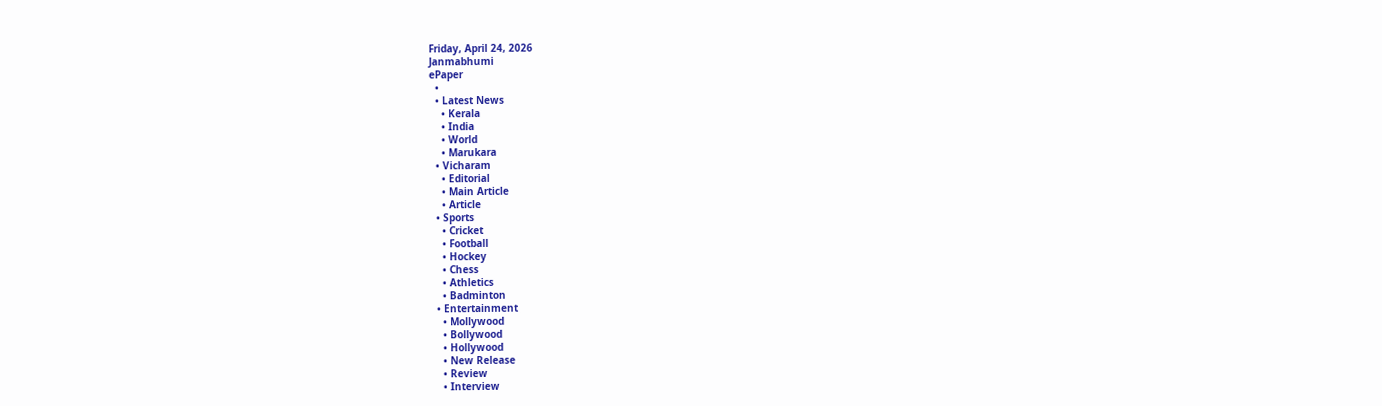Friday, April 24, 2026
Janmabhumi
ePaper
  •
  • Latest News
    • Kerala
    • India
    • World
    • Marukara
  • Vicharam
    • Editorial
    • Main Article
    • Article
  • Sports
    • Cricket
    • Football
    • Hockey
    • Chess
    • Athletics
    • Badminton
  • Entertainment
    • Mollywood
    • Bollywood
    • Hollywood
    • New Release
    • Review
    • Interview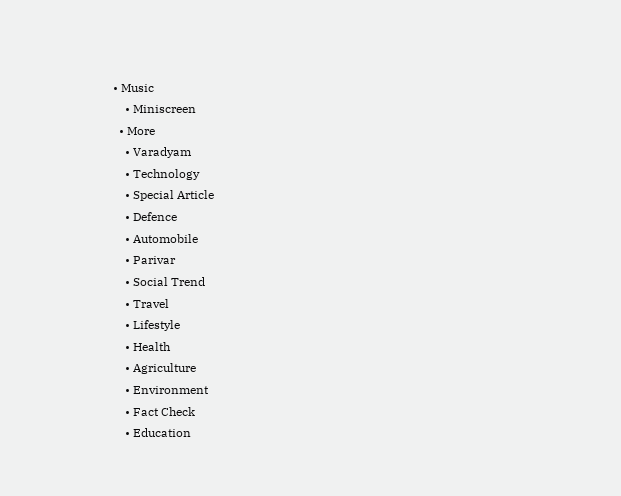• Music
    • Miniscreen
  • More
    • Varadyam
    • Technology
    • Special Article
    • Defence
    • Automobile
    • Parivar
    • Social Trend
    • Travel
    • Lifestyle
    • Health
    • Agriculture
    • Environment
    • Fact Check
    • Education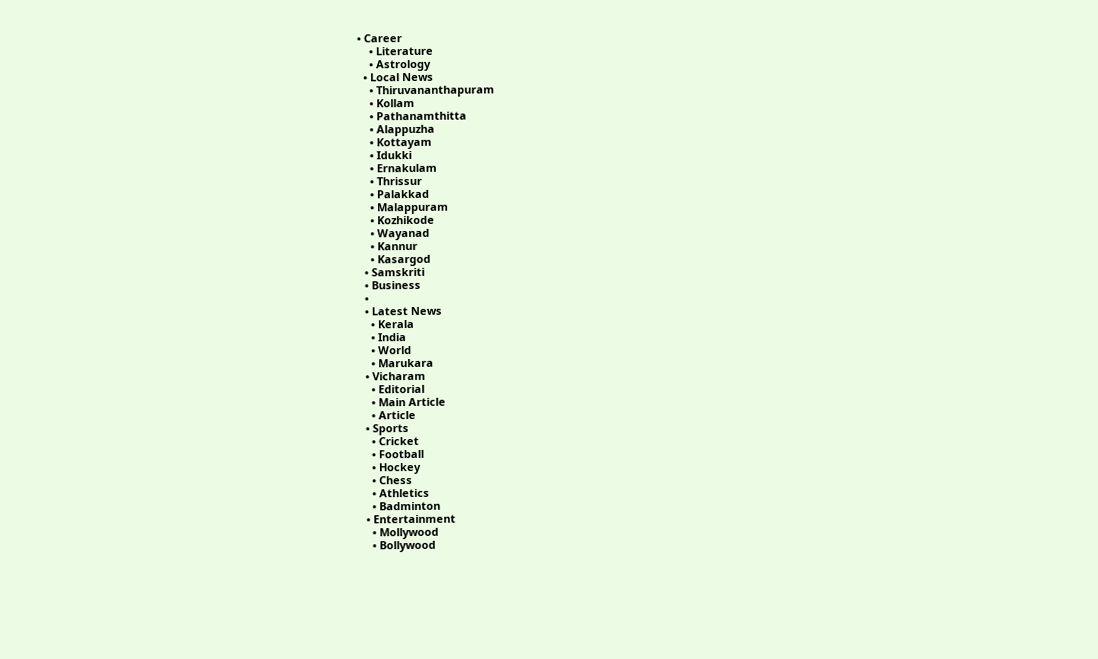• Career
    • Literature
    • Astrology
  • Local News
    • Thiruvananthapuram
    • Kollam
    • Pathanamthitta
    • Alappuzha
    • Kottayam
    • Idukki
    • Ernakulam
    • Thrissur
    • Palakkad
    • Malappuram
    • Kozhikode
    • Wayanad
    • Kannur
    • Kasargod
  • Samskriti
  • Business
  •
  • Latest News
    • Kerala
    • India
    • World
    • Marukara
  • Vicharam
    • Editorial
    • Main Article
    • Article
  • Sports
    • Cricket
    • Football
    • Hockey
    • Chess
    • Athletics
    • Badminton
  • Entertainment
    • Mollywood
    • Bollywood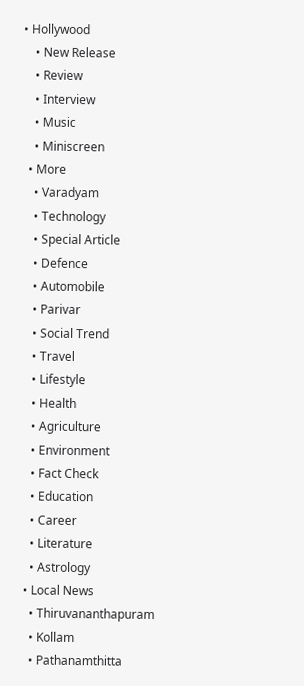• Hollywood
    • New Release
    • Review
    • Interview
    • Music
    • Miniscreen
  • More
    • Varadyam
    • Technology
    • Special Article
    • Defence
    • Automobile
    • Parivar
    • Social Trend
    • Travel
    • Lifestyle
    • Health
    • Agriculture
    • Environment
    • Fact Check
    • Education
    • Career
    • Literature
    • Astrology
  • Local News
    • Thiruvananthapuram
    • Kollam
    • Pathanamthitta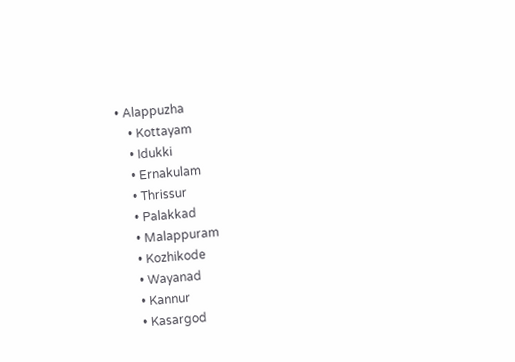• Alappuzha
    • Kottayam
    • Idukki
    • Ernakulam
    • Thrissur
    • Palakkad
    • Malappuram
    • Kozhikode
    • Wayanad
    • Kannur
    • Kasargod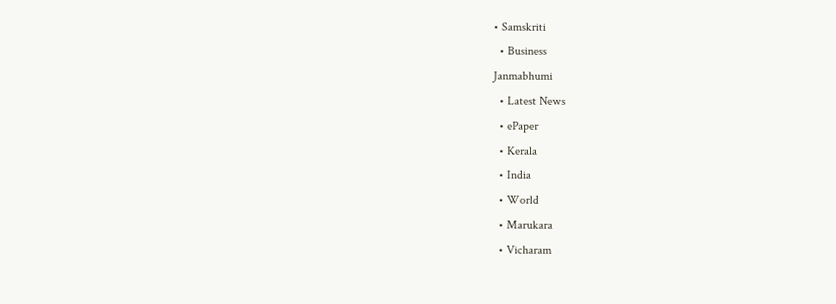• Samskriti
  • Business
Janmabhumi
  • Latest News
  • ePaper
  • Kerala
  • India
  • World
  • Marukara
  • Vicharam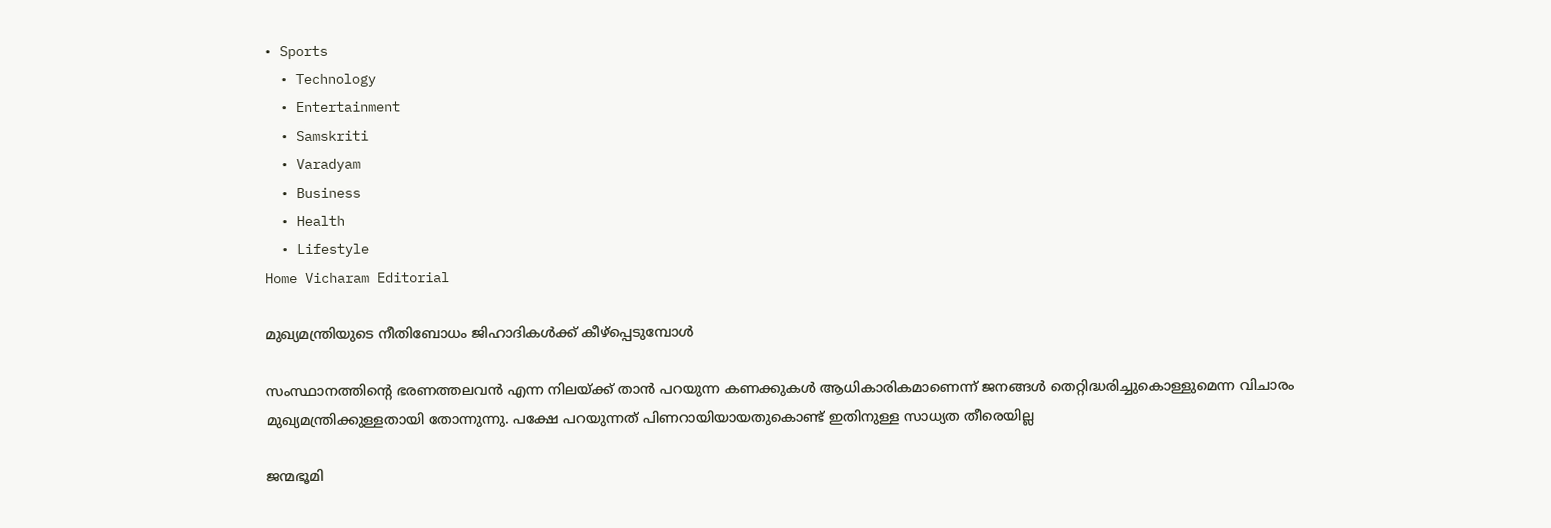• Sports
  • Technology
  • Entertainment
  • Samskriti
  • Varadyam
  • Business
  • Health
  • Lifestyle
Home Vicharam Editorial

മുഖ്യമന്ത്രിയുടെ നീതിബോധം ജിഹാദികള്‍ക്ക് കീഴ്പ്പെടുമ്പോള്‍

സംസ്ഥാനത്തിന്റെ ഭരണത്തലവന്‍ എന്ന നിലയ്‌ക്ക് താന്‍ പറയുന്ന കണക്കുകള്‍ ആധികാരികമാണെന്ന് ജനങ്ങള്‍ തെറ്റിദ്ധരിച്ചുകൊള്ളുമെന്ന വിചാരം മുഖ്യമന്ത്രിക്കുള്ളതായി തോന്നുന്നു. പക്ഷേ പറയുന്നത് പിണറായിയായതുകൊണ്ട് ഇതിനുള്ള സാധ്യത തീരെയില്ല

ജന്മഭൂമി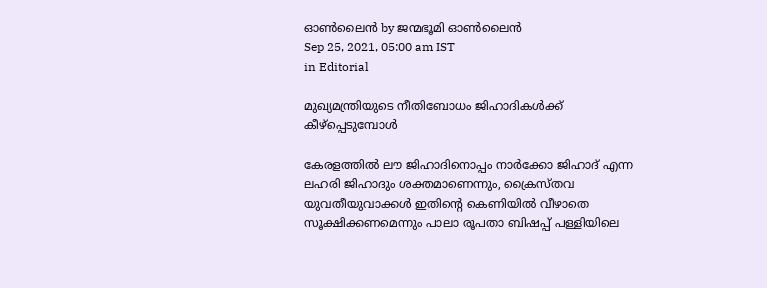ഓണ്‍ലൈന്‍ by ജന്മഭൂമി ഓണ്‍ലൈന്‍
Sep 25, 2021, 05:00 am IST
in Editorial

മുഖ്യമന്ത്രിയുടെ നീതിബോധം ജിഹാദികള്‍ക്ക് കീഴ്പ്പെടുമ്പോള്‍

കേരളത്തില്‍ ലൗ ജിഹാദിനൊപ്പം നാര്‍ക്കോ ജിഹാദ് എന്ന ലഹരി ജിഹാദും ശക്തമാണെന്നും, ക്രൈസ്തവ യുവതീയുവാക്കള്‍ ഇതിന്റെ കെണിയില്‍ വീഴാതെ സൂക്ഷിക്കണമെന്നും പാലാ രൂപതാ ബിഷപ്പ് പള്ളിയിലെ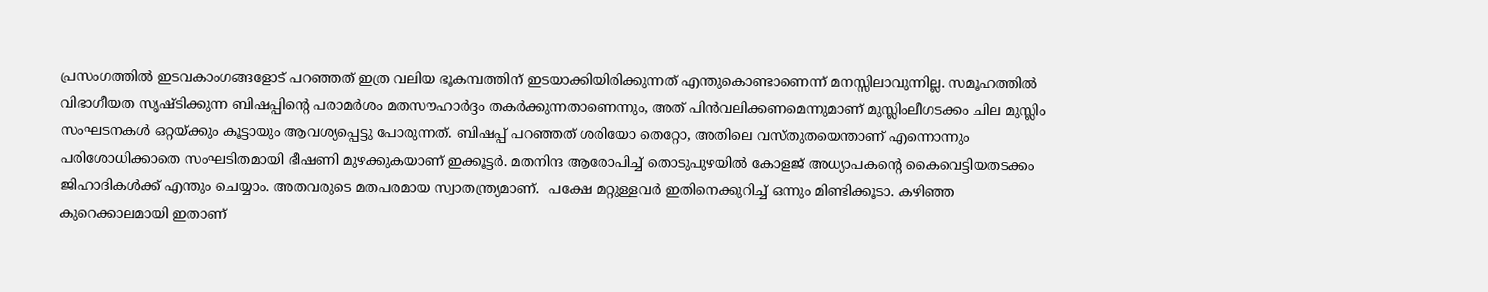പ്രസംഗത്തില്‍ ഇടവകാംഗങ്ങളോട് പറഞ്ഞത് ഇത്ര വലിയ ഭൂകമ്പത്തിന് ഇടയാക്കിയിരിക്കുന്നത് എന്തുകൊണ്ടാണെന്ന് മനസ്സിലാവുന്നില്ല. സമൂഹത്തില്‍ വിഭാഗീയത സൃഷ്ടിക്കുന്ന ബിഷപ്പിന്റെ പരാമര്‍ശം മതസൗഹാര്‍ദ്ദം തകര്‍ക്കുന്നതാണെന്നും, അത് പിന്‍വലിക്കണമെന്നുമാണ് മുസ്ലിംലീഗടക്കം ചില മുസ്ലിം സംഘടനകള്‍ ഒറ്റയ്‌ക്കും കൂട്ടായും ആവശ്യപ്പെട്ടു പോരുന്നത്. ബിഷപ്പ് പറഞ്ഞത് ശരിയോ തെറ്റോ, അതിലെ വസ്തുതയെന്താണ് എന്നൊന്നും  പരിശോധിക്കാതെ സംഘടിതമായി ഭീഷണി മുഴക്കുകയാണ് ഇക്കൂട്ടര്‍. മതനിന്ദ ആരോപിച്ച് തൊടുപുഴയില്‍ കോളജ് അധ്യാപകന്റെ കൈവെട്ടിയതടക്കം ജിഹാദികള്‍ക്ക് എന്തും ചെയ്യാം. അതവരുടെ മതപരമായ സ്വാതന്ത്ര്യമാണ്.  പക്ഷേ മറ്റുള്ളവര്‍ ഇതിനെക്കുറിച്ച് ഒന്നും മിണ്ടിക്കൂടാ. കഴിഞ്ഞ കുറെക്കാലമായി ഇതാണ്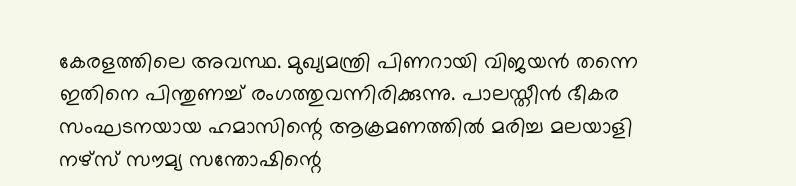കേരളത്തിലെ അവസ്ഥ. മുഖ്യമന്ത്രി പിണറായി വിജയന്‍ തന്നെ ഇതിനെ പിന്തുണച്ച് രംഗത്തുവന്നിരിക്കുന്നു. പാലസ്തീന്‍ ഭീകര സംഘടനയായ ഹമാസിന്റെ ആക്രമണത്തില്‍ മരിച്ച മലയാളി നഴ്സ് സൗമ്യ സന്തോഷിന്റെ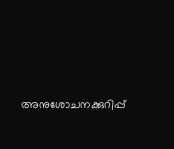അനുശോചനക്കുറിപ്പ്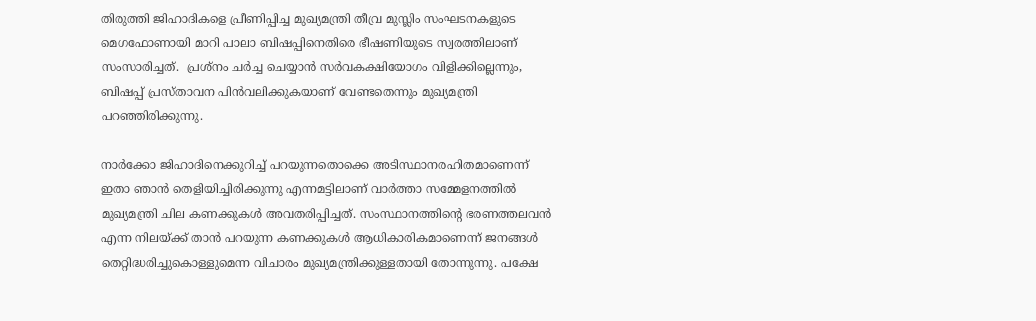തിരുത്തി ജിഹാദികളെ പ്രീണിപ്പിച്ച മുഖ്യമന്ത്രി തീവ്ര മുസ്ലിം സംഘടനകളുടെ മെഗഫോണായി മാറി പാലാ ബിഷപ്പിനെതിരെ ഭീഷണിയുടെ സ്വരത്തിലാണ് സംസാരിച്ചത്.  പ്രശ്നം ചര്‍ച്ച ചെയ്യാന്‍ സര്‍വകക്ഷിയോഗം വിളിക്കില്ലെന്നും, ബിഷപ്പ് പ്രസ്താവന പിന്‍വലിക്കുകയാണ് വേണ്ടതെന്നും മുഖ്യമന്ത്രി പറഞ്ഞിരിക്കുന്നു.

നാര്‍ക്കോ ജിഹാദിനെക്കുറിച്ച് പറയുന്നതൊക്കെ അടിസ്ഥാനരഹിതമാണെന്ന് ഇതാ ഞാന്‍ തെളിയിച്ചിരിക്കുന്നു എന്നമട്ടിലാണ് വാര്‍ത്താ സമ്മേളനത്തില്‍ മുഖ്യമന്ത്രി ചില കണക്കുകള്‍ അവതരിപ്പിച്ചത്. സംസ്ഥാനത്തിന്റെ ഭരണത്തലവന്‍ എന്ന നിലയ്‌ക്ക് താന്‍ പറയുന്ന കണക്കുകള്‍ ആധികാരികമാണെന്ന് ജനങ്ങള്‍ തെറ്റിദ്ധരിച്ചുകൊള്ളുമെന്ന വിചാരം മുഖ്യമന്ത്രിക്കുള്ളതായി തോന്നുന്നു. പക്ഷേ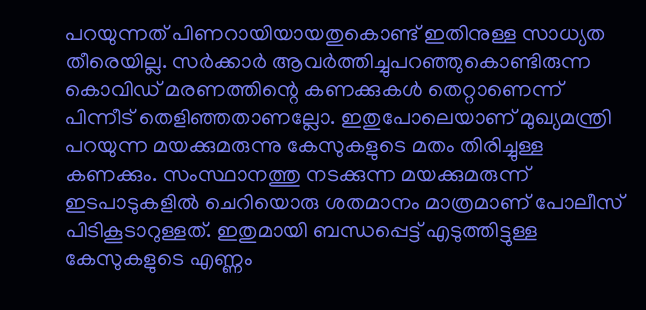പറയുന്നത് പിണറായിയായതുകൊണ്ട് ഇതിനുള്ള സാധ്യത തീരെയില്ല. സര്‍ക്കാര്‍ ആവര്‍ത്തിച്ചുപറഞ്ഞുകൊണ്ടിരുന്ന കൊവിഡ് മരണത്തിന്റെ കണക്കുകള്‍ തെറ്റാണെന്ന് പിന്നീട് തെളിഞ്ഞതാണല്ലോ. ഇതുപോലെയാണ് മുഖ്യമന്ത്രി പറയുന്ന മയക്കുമരുന്നു കേസുകളുടെ മതം തിരിച്ചുള്ള കണക്കും. സംസ്ഥാനത്തു നടക്കുന്ന മയക്കുമരുന്ന് ഇടപാടുകളില്‍ ചെറിയൊരു ശതമാനം മാത്രമാണ് പോലീസ് പിടികൂടാറുള്ളത്. ഇതുമായി ബന്ധപ്പെട്ട് എടുത്തിട്ടുള്ള കേസുകളുടെ എണ്ണം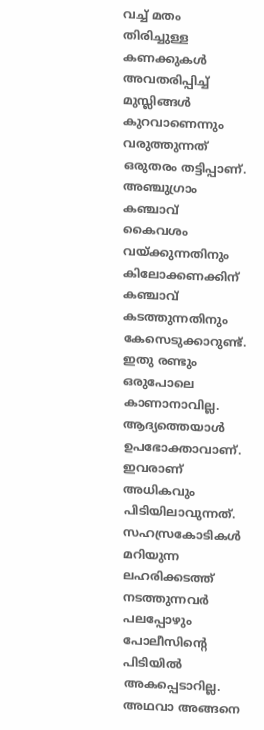വച്ച് മതം തിരിച്ചുള്ള കണക്കുകള്‍ അവതരിപ്പിച്ച് മുസ്ലിങ്ങള്‍ കുറവാണെന്നും വരുത്തുന്നത് ഒരുതരം തട്ടിപ്പാണ്. അഞ്ചുഗ്രാം കഞ്ചാവ് കൈവശം വയ്‌ക്കുന്നതിനും  കിലോക്കണക്കിന് കഞ്ചാവ് കടത്തുന്നതിനും കേസെടുക്കാറുണ്ട്. ഇതു രണ്ടും ഒരുപോലെ കാണാനാവില്ല. ആദ്യത്തെയാള്‍ ഉപഭോക്താവാണ്. ഇവരാണ് അധികവും പിടിയിലാവുന്നത്. സഹസ്രകോടികള്‍ മറിയുന്ന ലഹരിക്കടത്ത് നടത്തുന്നവര്‍ പലപ്പോഴും പോലീസിന്റെ പിടിയില്‍ അകപ്പെടാറില്ല. അഥവാ അങ്ങനെ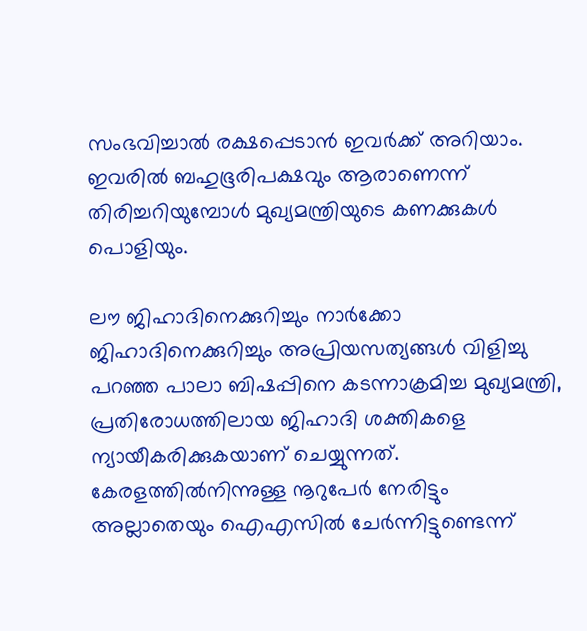സംഭവിച്ചാല്‍ രക്ഷപ്പെടാന്‍ ഇവര്‍ക്ക് അറിയാം. ഇവരില്‍ ബഹുഭൂരിപക്ഷവും ആരാണെന്ന് തിരിച്ചറിയുമ്പോള്‍ മുഖ്യമന്ത്രിയുടെ കണക്കുകള്‍ പൊളിയും.

ലൗ ജിഹാദിനെക്കുറിച്ചും നാര്‍ക്കോ ജിഹാദിനെക്കുറിച്ചും അപ്രിയസത്യങ്ങള്‍ വിളിച്ചു പറഞ്ഞ പാലാ ബിഷപ്പിനെ കടന്നാക്രമിച്ച മുഖ്യമന്ത്രി, പ്രതിരോധത്തിലായ ജിഹാദി ശക്തികളെ ന്യായീകരിക്കുകയാണ് ചെയ്യുന്നത്. കേരളത്തില്‍നിന്നുള്ള നൂറുപേര്‍ നേരിട്ടും അല്ലാതെയും ഐഎസില്‍ ചേര്‍ന്നിട്ടുണ്ടെന്ന്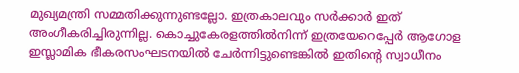മുഖ്യമന്ത്രി സമ്മതിക്കുന്നുണ്ടല്ലോ. ഇത്രകാലവും സര്‍ക്കാര്‍ ഇത് അംഗീകരിച്ചിരുന്നില്ല. കൊച്ചുകേരളത്തില്‍നിന്ന് ഇത്രയേറെപ്പേര്‍ ആഗോള ഇസ്ലാമിക ഭീകരസംഘടനയില്‍ ചേര്‍ന്നിട്ടുണ്ടെങ്കില്‍ ഇതിന്റെ സ്വാധീനം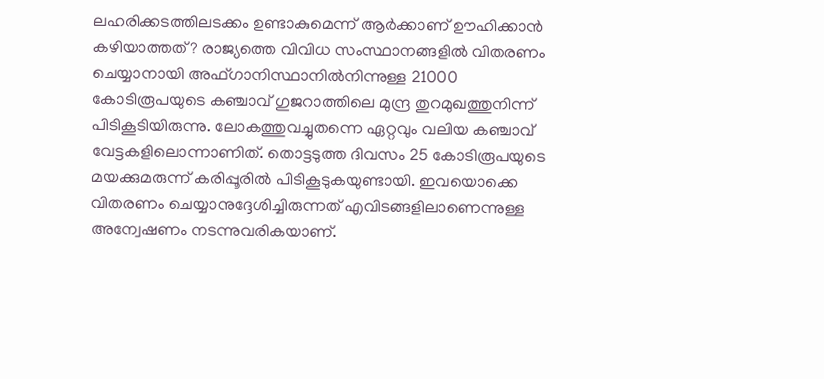ലഹരിക്കടത്തിലടക്കം ഉണ്ടാകുമെന്ന് ആര്‍ക്കാണ് ഊഹിക്കാന്‍ കഴിയാത്തത്? രാജ്യത്തെ വിവിധ സംസ്ഥാനങ്ങളില്‍ വിതരണം ചെയ്യാനായി അഫ്ഗാനിസ്ഥാനില്‍നിന്നുള്ള 21000 കോടിരൂപയുടെ കഞ്ചാവ് ഗുജറാത്തിലെ മുന്ദ്ര തുറമുഖത്തുനിന്ന് പിടികൂടിയിരുന്നു. ലോകത്തുവച്ചുതന്നെ ഏറ്റവും വലിയ കഞ്ചാവ് വേട്ടകളിലൊന്നാണിത്. തൊട്ടടുത്ത ദിവസം 25 കോടിരൂപയുടെ മയക്കുമരുന്ന് കരിപ്പൂരില്‍ പിടികൂടുകയുണ്ടായി. ഇവയൊക്കെ വിതരണം ചെയ്യാനുദ്ദേശിച്ചിരുന്നത് എവിടങ്ങളിലാണെന്നുള്ള അന്വേഷണം നടന്നുവരികയാണ്.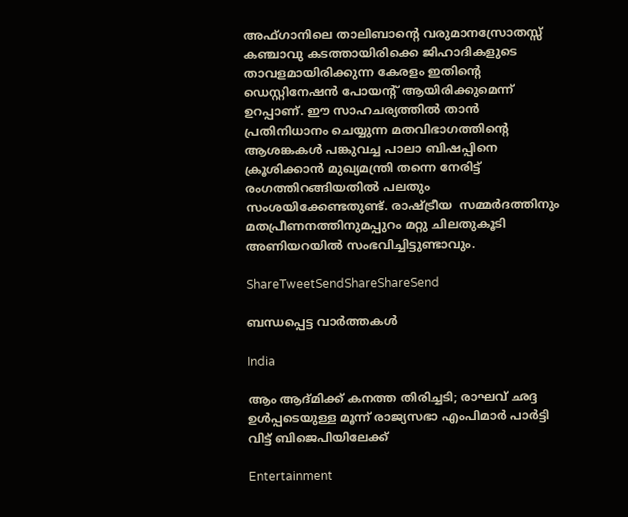അഫ്ഗാനിലെ താലിബാന്റെ വരുമാനസ്രോതസ്സ് കഞ്ചാവു കടത്തായിരിക്കെ ജിഹാദികളുടെ താവളമായിരിക്കുന്ന കേരളം ഇതിന്റെ ഡെസ്റ്റിനേഷന്‍ പോയന്റ് ആയിരിക്കുമെന്ന് ഉറപ്പാണ്. ഈ സാഹചര്യത്തില്‍ താന്‍ പ്രതിനിധാനം ചെയ്യുന്ന മതവിഭാഗത്തിന്റെ ആശങ്കകള്‍ പങ്കുവച്ച പാലാ ബിഷപ്പിനെ ക്രൂശിക്കാന്‍ മുഖ്യമന്ത്രി തന്നെ നേരിട്ട് രംഗത്തിറങ്ങിയതില്‍ പലതും സംശയിക്കേണ്ടതുണ്ട്. രാഷ്‌ട്രീയ  സമ്മര്‍ദത്തിനും മതപ്രീണനത്തിനുമപ്പുറം മറ്റു ചിലതുകൂടി അണിയറയില്‍ സംഭവിച്ചിട്ടുണ്ടാവും.

ShareTweetSendShareShareSend

ബന്ധപ്പെട്ട വാര്‍ത്തകള്‍

India

ആം ആദ്മിക്ക് കനത്ത തിരിച്ചടി; രാഘവ് ഛദ്ദ ഉൾപ്പടെയുള്ള മൂന്ന് രാജ്യസഭാ എംപിമാർ പാർട്ടി വിട്ട് ബിജെപിയിലേക്ക്

Entertainment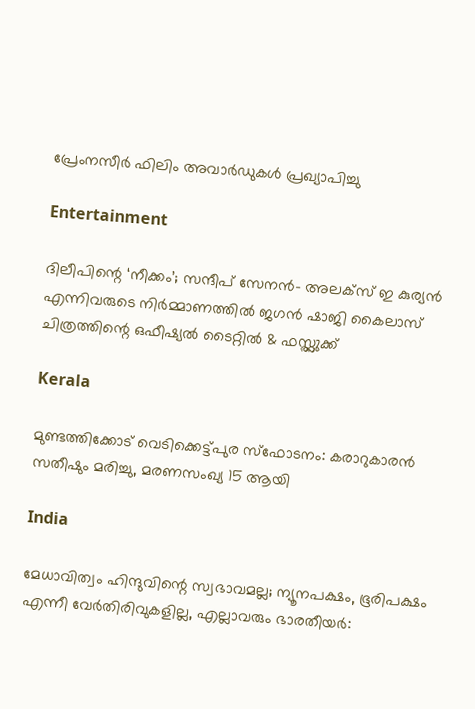പ്രേംനസീർ ഫിലിം അവാർഡുകൾ പ്രഖ്യാപിച്ചു

Entertainment

ദിലീപിന്റെ ‘നീക്കം’; സന്ദീപ് സേനൻ- അലക്സ് ഇ കുര്യൻ എന്നിവരുടെ നിർമ്മാണത്തിൽ ജഗൻ ഷാജി കൈലാസ് ചിത്രത്തിന്റെ ഒഫീഷ്യൽ ടൈറ്റിൽ & ഫസ്റ്റ്ലുക്ക്

Kerala

മുണ്ടത്തിക്കോട് വെടിക്കെട്ട്പുര സ്ഫോടനം: കരാറുകാരന്‍ സതീഷും മരിച്ചു, മരണസംഖ്യ 15 ആയി

India

മേധാവിത്വം ഹിന്ദുവിന്റെ സ്വഭാവമല്ല; ന്യൂനപക്ഷം, ഭൂരിപക്ഷം എന്നീ വേര്‍തിരിവുകളില്ല, എല്ലാവരും ഭാരതീയർ: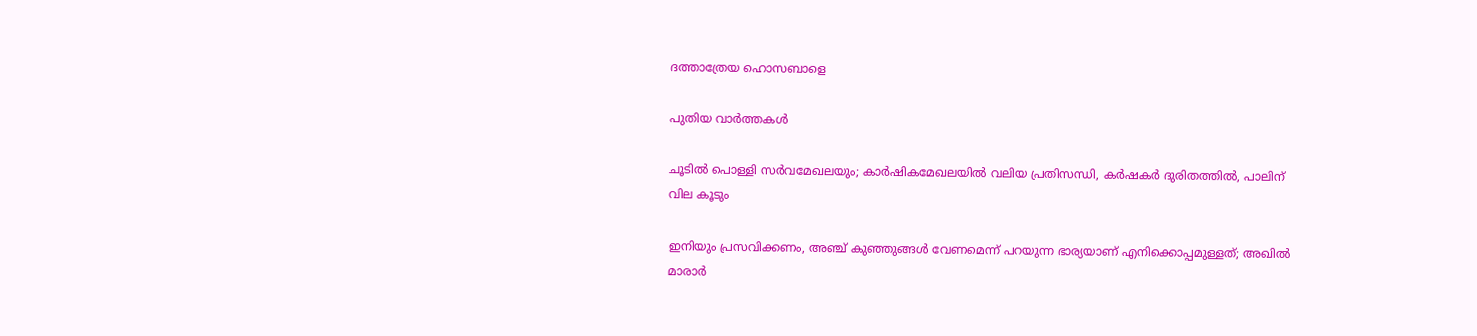ദത്താത്രേയ ഹൊസബാളെ

പുതിയ വാര്‍ത്തകള്‍

ചൂടില്‍ പൊള്ളി സര്‍വമേഖലയും; കാര്‍ഷികമേഖലയില്‍ വലിയ പ്രതിസന്ധി, കര്‍ഷകര്‍ ദുരിതത്തില്‍, പാലിന് വില കൂടും

ഇനിയും പ്രസവിക്കണം, അഞ്ച് കുഞ്ഞുങ്ങള്‍ വേണമെന്ന് പറയുന്ന ഭാര്യയാണ് എനിക്കൊപ്പമുള്ളത്; അഖില്‍ മാരാർ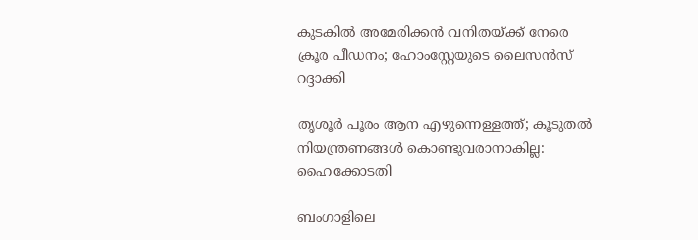കുടകില്‍ അമേരിക്കൻ വനിതയ്‌ക്ക് നേരെ ക്രൂര പീഡനം; ഹോംസ്റ്റേയുടെ ലൈസൻസ് റദ്ദാക്കി

തൃശൂർ പൂരം ആന എഴുന്നെള്ളത്ത്; കൂടുതൽ നിയന്ത്രണങ്ങൾ കൊണ്ടുവരാനാകില്ല: ഹൈക്കോടതി

ബംഗാളിലെ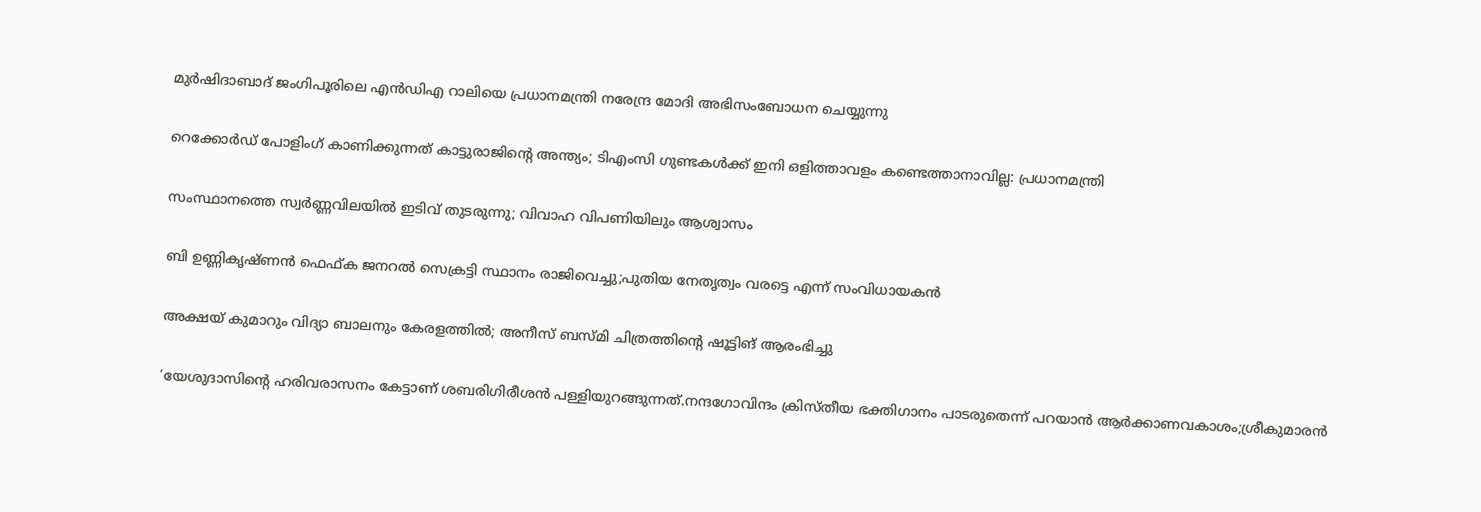മുര്‍ഷിദാബാദ് ജംഗിപൂരിലെ എന്‍ഡിഎ റാലിയെ പ്രധാനമന്ത്രി നരേന്ദ്ര മോദി അഭിസംബോധന ചെയ്യുന്നു

റെക്കോർഡ് പോളിംഗ് കാണിക്കുന്നത് കാട്ടുരാജിന്റെ അന്ത്യം; ടിഎംസി ഗുണ്ടകൾക്ക് ഇനി ഒളിത്താവളം കണ്ടെത്താനാവില്ല: പ്രധാനമന്ത്രി

സംസ്ഥാനത്തെ സ്വർണ്ണവിലയിൽ ഇടിവ് തുടരുന്നു; വിവാഹ വിപണിയിലും ആശ്വാസം

ബി ഉണ്ണികൃഷ്‍ണൻ ഫെഫ്‍ക ജനറല്‍ സെക്രട്ടി സ്ഥാനം രാജിവെച്ചു;പുതിയ നേതൃത്വം വരട്ടെ എന്ന് സംവിധായകൻ

അക്ഷയ് കുമാറും വിദ്യാ ബാലനും കേരളത്തിൽ; അനീസ് ബസ്മി ചിത്രത്തിന്റെ ഷൂട്ടിങ് ആരംഭിച്ചു

‘യേശുദാസിന്റെ ഹരിവരാസനം കേട്ടാണ് ശബരിഗിരീശന്‍ പള്ളിയുറങ്ങുന്നത്.നന്ദഗോവിന്ദം ക്രിസ്തീയ ഭക്തിഗാനം പാടരുതെന്ന് പറയാന്‍ ആര്‍ക്കാണവകാശം;ശ്രീകുമാരന്‍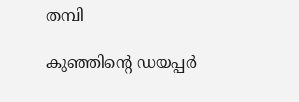തമ്പി

കുഞ്ഞിന്റെ ഡയപ്പര്‍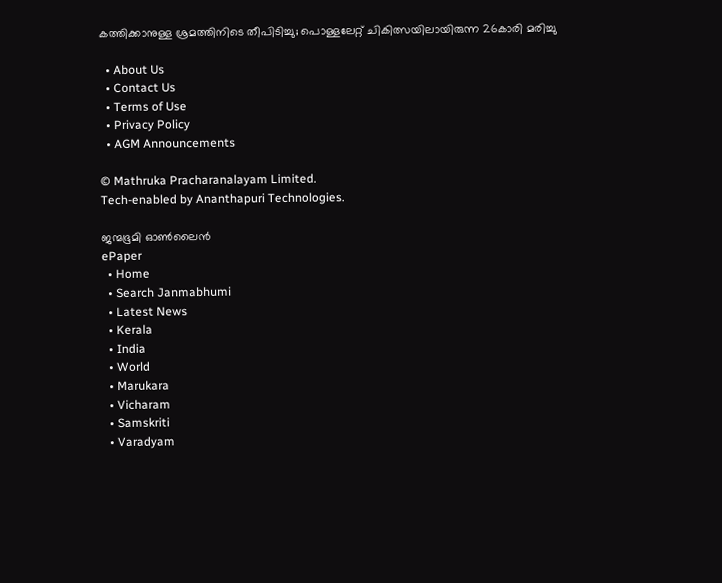കത്തിക്കാനുള്ള ശ്രമത്തിനിടെ തീപിടിച്ചു; പൊള്ളലേറ്റ് ചികിത്സയിലായിരുന്ന 26കാരി മരിച്ചു

  • About Us
  • Contact Us
  • Terms of Use
  • Privacy Policy
  • AGM Announcements

© Mathruka Pracharanalayam Limited.
Tech-enabled by Ananthapuri Technologies.

ജന്മഭൂമി ഓണ്‍ലൈന്‍
ePaper
  • Home
  • Search Janmabhumi
  • Latest News
  • Kerala
  • India
  • World
  • Marukara
  • Vicharam
  • Samskriti
  • Varadyam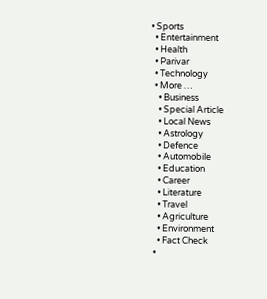• Sports
  • Entertainment
  • Health
  • Parivar
  • Technology
  • More …
    • Business
    • Special Article
    • Local News
    • Astrology
    • Defence
    • Automobile
    • Education
    • Career
    • Literature
    • Travel
    • Agriculture
    • Environment
    • Fact Check
  •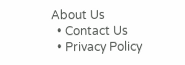About Us
  • Contact Us
  • Privacy Policy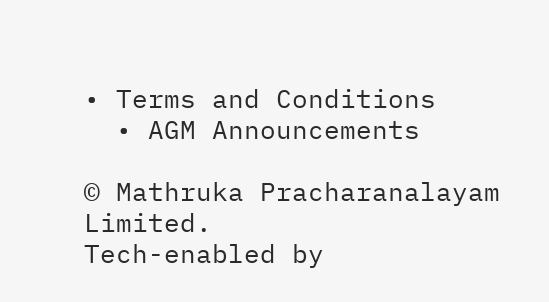• Terms and Conditions
  • AGM Announcements

© Mathruka Pracharanalayam Limited.
Tech-enabled by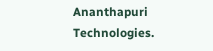Ananthapuri Technologies.